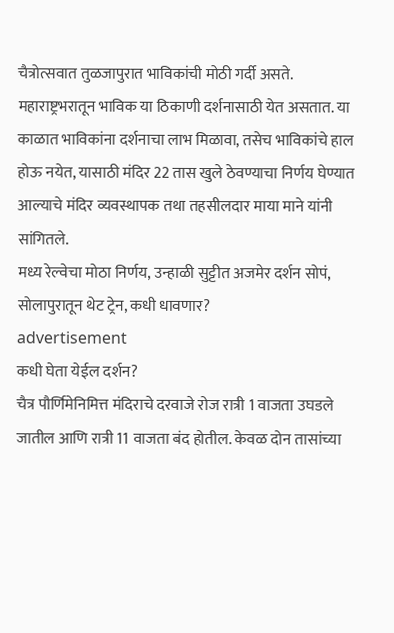चैत्रोत्सवात तुळजापुरात भाविकांची मोठी गर्दी असते. महाराष्ट्रभरातून भाविक या ठिकाणी दर्शनासाठी येत असतात. या काळात भाविकांना दर्शनाचा लाभ मिळावा, तसेच भाविकांचे हाल होऊ नयेत, यासाठी मंदिर 22 तास खुले ठेवण्याचा निर्णय घेण्यात आल्याचे मंदिर व्यवस्थापक तथा तहसीलदार माया माने यांनी सांगितले.
मध्य रेल्वेचा मोठा निर्णय, उन्हाळी सुट्टीत अजमेर दर्शन सोपं, सोलापुरातून थेट ट्रेन, कधी धावणार?
advertisement
कधी घेता येईल दर्शन?
चैत्र पौर्णिमेनिमित्त मंदिराचे दरवाजे रोज रात्री 1 वाजता उघडले जातील आणि रात्री 11 वाजता बंद होतील. केवळ दोन तासांच्या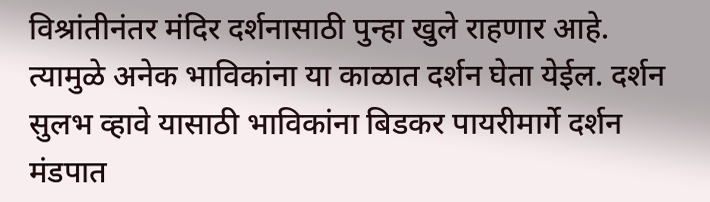विश्रांतीनंतर मंदिर दर्शनासाठी पुन्हा खुले राहणार आहे. त्यामुळे अनेक भाविकांना या काळात दर्शन घेता येईल. दर्शन सुलभ व्हावे यासाठी भाविकांना बिडकर पायरीमार्गे दर्शन मंडपात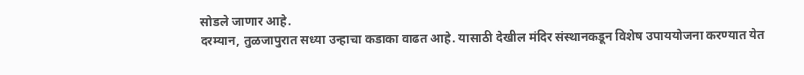सोडले जाणार आहे.
दरम्यान, तुळजापुरात सध्या उन्हाचा कडाका वाढत आहे. यासाठी देखील मंदिर संस्थानकडून विशेष उपाययोजना करण्यात येत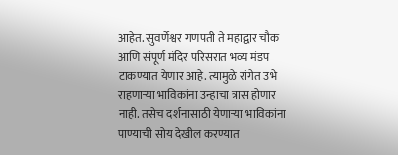आहेत. सुवर्णेश्वर गणपती ते महाद्वार चौक आणि संपूर्ण मंदिर परिसरात भव्य मंडप टाकण्यात येणार आहे. त्यामुळे रांगेत उभे राहणाऱ्या भाविकांना उन्हाचा त्रास होणार नाही. तसेच दर्शनासाठी येणाऱ्या भाविकांना पाण्याची सोय देखील करण्यात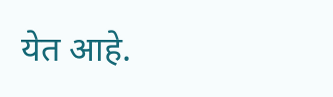येत आहे.